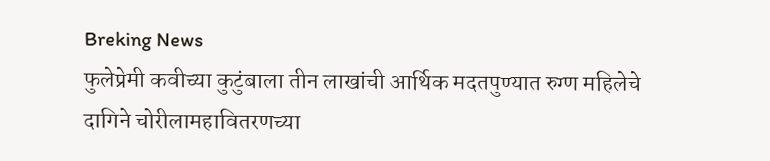Breking News
फुलेप्रेमी कवीच्या कुटुंबाला तीन लाखांची आर्थिक मदतपुण्यात रुग्ण महिलेचे दागिने चोरीलामहावितरणच्या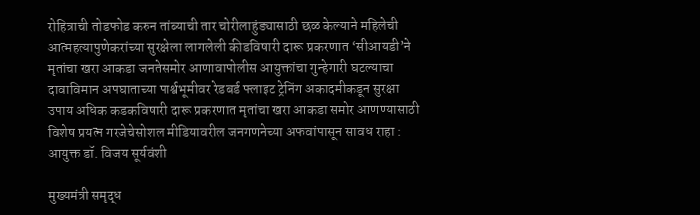रोहित्राची तोडफोड करुन तांब्याची तार चोरीलाहुंड्यासाठी छळ केल्याने महिलेची आत्महत्यापुणेकरांच्या सुरक्षेला लागलेली कीडविषारी दारू प्रकरणात ‘सीआयडी’ने मृतांचा खरा आकडा जनतेसमोर आणावापोलीस आयुक्तांचा गुन्हेगारी घटल्याचा दावाविमान अपघाताच्या पार्श्वभूमीवर रेडबर्ड फ्लाइट ट्रेनिंग अकादमीकडून सुरक्षा उपाय अधिक कडकविषारी दारू प्रकरणात मृतांचा खरा आकडा समोर आणण्यासाठी विशेष प्रयत्न गरजेचेसोशल मीडियावरील जनगणनेच्या अफवांपासून सावध राहा : आयुक्त डॉ. विजय सूर्यवंशी

मुख्यमंत्री समृद्ध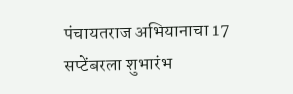पंचायतराज अभियानाचा 17 सप्टेंबरला शुभारंभ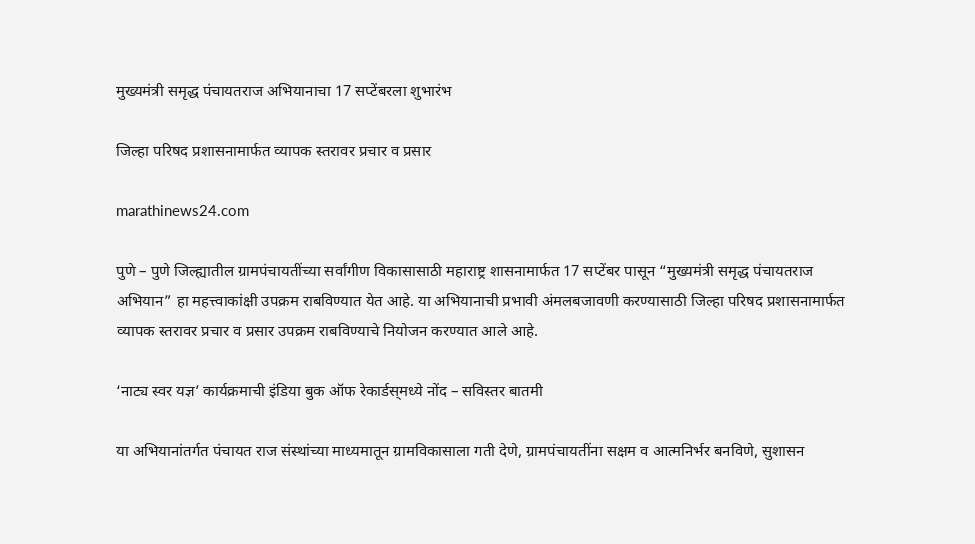मुख्यमंत्री समृद्ध पंचायतराज अभियानाचा 17 सप्टेंबरला शुभारंभ

जिल्हा परिषद प्रशासनामार्फत व्यापक स्तरावर प्रचार व प्रसार

marathinews24.com

पुणे – पुणे जिल्ह्यातील ग्रामपंचायतींच्या सर्वांगीण विकासासाठी महाराष्ट्र शासनामार्फत 17 सप्टेंबर पासून “मुख्यमंत्री समृद्ध पंचायतराज अभियान” हा महत्त्वाकांक्षी उपक्रम राबविण्यात येत आहे. या अभियानाची प्रभावी अंमलबजावणी करण्यासाठी जिल्हा परिषद प्रशासनामार्फत व्यापक स्तरावर प्रचार व प्रसार उपक्रम राबविण्याचे नियोजन करण्यात आले आहे.

‘नाट्य स्वर यज्ञ‌’ कार्यक्रमाची इंडिया बुक ऑफ रेकार्डस्‌‍मध्ये नोंद – सविस्तर बातमी

या अभियानांतर्गत पंचायत राज संस्थांच्या माध्यमातून ग्रामविकासाला गती देणे, ग्रामपंचायतींना सक्षम व आत्मनिर्भर बनविणे, सुशासन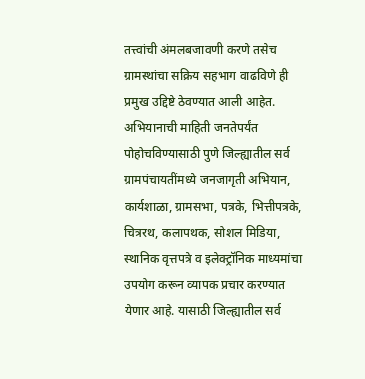तत्त्वांची अंमलबजावणी करणे तसेच ग्रामस्थांचा सक्रिय सहभाग वाढविणे ही प्रमुख उद्दिष्टे ठेवण्यात आली आहेत. अभियानाची माहिती जनतेपर्यंत पोहोचविण्यासाठी पुणे जिल्ह्यातील सर्व ग्रामपंचायतींमध्ये जनजागृती अभियान, कार्यशाळा, ग्रामसभा, पत्रके, भित्तीपत्रके, चित्ररथ, कलापथक, सोशल मिडिया, स्थानिक वृत्तपत्रे व इलेक्ट्रॉनिक माध्यमांचा उपयोग करून व्यापक प्रचार करण्यात येणार आहे. यासाठी जिल्ह्यातील सर्व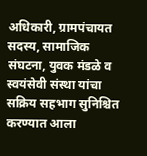अधिकारी, ग्रामपंचायत सदस्य, सामाजिक संघटना, युवक मंडळे व स्वयंसेवी संस्था यांचा सक्रिय सहभाग सुनिश्चित करण्यात आला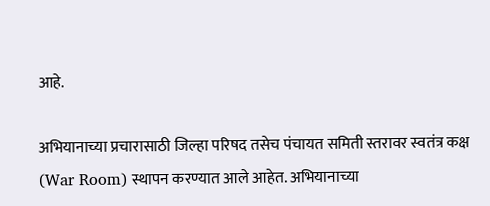आहे.

अभियानाच्या प्रचारासाठी जिल्हा परिषद तसेच पंचायत समिती स्तरावर स्वतंत्र कक्ष (War Room) स्थापन करण्यात आले आहेत. अभियानाच्या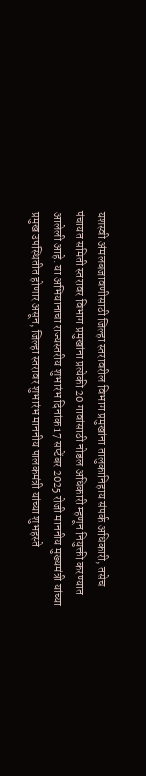यशस्वी अंमलबजावणीसाठी जिल्हा स्तरावरील विभाग प्रमुखांना तालुकानिहाय संपर्क अधिकारी, तसेच पंचायत समिती स्तरावर विभाग प्रमुखांना प्रत्येकी 20 गावांसाठी नोडल अधिकारी म्हणून नियुक्ती करण्यात आलेली आहे. या अभियानाचा राज्यस्तरीय शुभारंभ दिनांक 17 सप्टेंबर 2025 रोजी माननीय मुख्यमंत्री यांच्या प्रमुख उपस्थितीत होणार असून, जिल्हा स्तरावर शुभारंभ माननीय पालकमंत्री यांच्या शुभहस्ते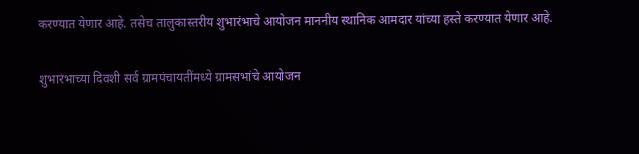करण्यात येणार आहे. तसेच तालुकास्तरीय शुभारंभाचे आयोजन माननीय स्थानिक आमदार यांच्या हस्ते करण्यात येणार आहे.

शुभारंभाच्या दिवशी सर्व ग्रामपंचायतींमध्ये ग्रामसभांचे आयोजन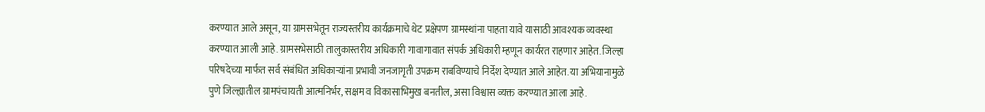करण्यात आले असून, या ग्रामसभेतून राज्यस्तरीय कार्यक्रमाचे थेट प्रक्षेपण ग्रामस्थांना पाहता यावे यासाठी आवश्यक व्यवस्था करण्यात आली आहे. ग्रामसभेसाठी तालुकास्तरीय अधिकारी गावागावात संपर्क अधिकारी म्हणून कार्यरत राहणार आहेत. जिल्हा परिषदेच्या मार्फत सर्व संबंधित अधिकाऱ्यांना प्रभावी जनजागृती उपक्रम राबविण्याचे निर्देश देण्यात आले आहेत. या अभियानामुळे पुणे जिल्ह्यातील ग्रामपंचायती आत्मनिर्भर, सक्षम व विकासाभिमुख बनतील, असा विश्वास व्यक्त करण्यात आला आहे.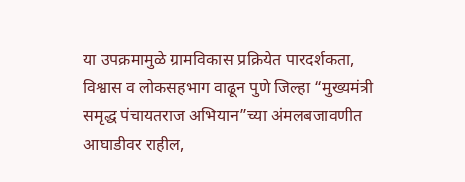या उपक्रमामुळे ग्रामविकास प्रक्रियेत पारदर्शकता, विश्वास व लोकसहभाग वाढून पुणे जिल्हा “मुख्यमंत्री समृद्ध पंचायतराज अभियान”च्या अंमलबजावणीत आघाडीवर राहील,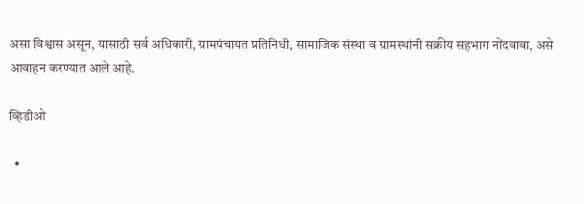असा विश्वास असून, यासाठी सर्व अधिकारी, ग्रामपंचायत प्रतिनिधी, सामाजिक संस्था व ग्रामस्थांनी सक्रीय सहभाग नोंदवावा, असे आवाहन करण्यात आले आहे.

व्हिडीओ

  •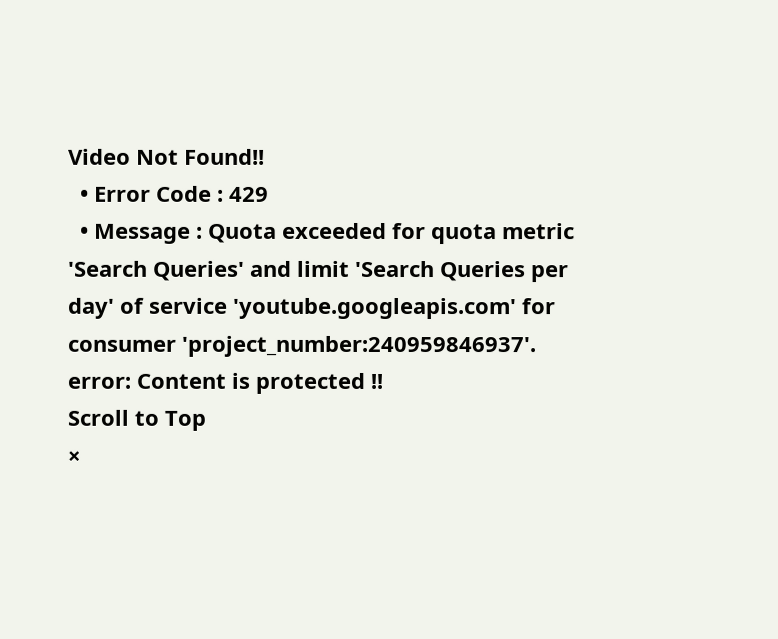Video Not Found!!
  • Error Code : 429
  • Message : Quota exceeded for quota metric 'Search Queries' and limit 'Search Queries per day' of service 'youtube.googleapis.com' for consumer 'project_number:240959846937'.
error: Content is protected !!
Scroll to Top
×